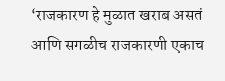‘राजकारण हे मुळात खराब असतं आणि सगळीच राजकारणी एकाच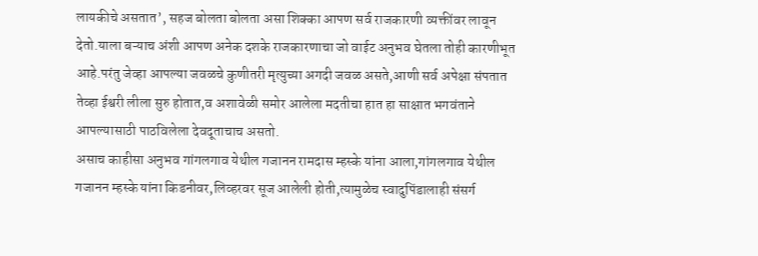लायकीचे असतात’, सहज बोलता बोलता असा शिक्का आपण सर्व राजकारणी व्यक्तींवर लावून देतो.याला बऱ्याच अंशी आपण अनेक दशके राजकारणाचा जो वाईट अनुभव घेतला तोही कारणीभूत आहे.परंतु जेव्हा आपल्या जवळचे कुणीतरी मृत्युच्या अगदी जवळ असते,आणी सर्व अपेक्षा संपतात तेव्हा ईश्वरी लीला सुरु होतात,व अशावेळी समोर आलेला मदतीचा हात हा साक्षात भगवंताने आपल्यासाठी पाठविलेला देवदूताचाच असतो.
असाच काहीसा अनुभव गांगलगाव येथील गजानन रामदास म्हस्के यांना आला,गांगलगाव येथील गजानन म्हस्के यांना किडनीवर,लिव्हरवर सूज आलेली होती,त्यामुळेच स्वादुपिंडालाही संसर्ग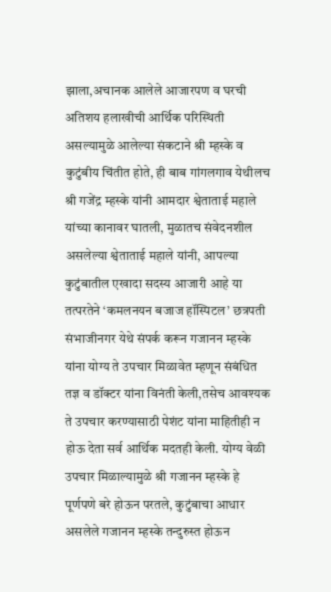झाला,अचानक आलेले आजारपण व घरची अतिशय हलाखीची आर्थिक परिस्थिती असल्यामुळे आलेल्या संकटाने श्री म्हस्के व कुटुंबीय चिंतीत होते, ही बाब गांगलगाव येथीलच श्री गजेंद्र म्हस्के यांनी आमदार श्वेताताई महाले यांच्या कानावर घातली, मुळातच संवेदनशील असलेल्या श्वेताताई महाले यांनी, आपल्या कुटुंबातील एखादा सदस्य आजारी आहे या तत्परतेने ‘कमलनयन बजाज हॉस्पिटल’ छत्रपती संभाजीनगर येथे संपर्क करून गजानन म्हस्के यांना योग्य ते उपचार मिळावेत म्हणून संबंधित तज्ञ व डॉक्टर यांना विनंती केली,तसेच आवश्यक ते उपचार करण्यासाठी पेशंट यांना माहितीही न होऊ देता सर्व आर्थिक मदतही केली. योग्य वेळी उपचार मिळाल्यामुळे श्री गजानन म्हस्के हे पूर्णपणे बरे होऊन परतले, कुटुंबाचा आधार असलेले गजानन म्हस्के तन्दुरुस्त होऊन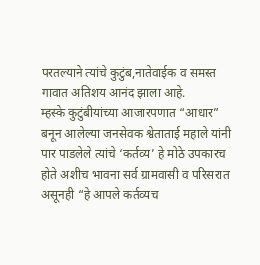परतल्याने त्यांचे कुटुंब,नातेवाईक व समस्त गावात अतिशय आनंद झाला आहे.
म्हस्के कुटुंबीयांच्या आजारपणात “आधार” बनून आलेल्या जनसेवक श्वेताताई महाले यांनी पार पाडलेले त्यांचे ‘कर्तव्य’ हे मोठे उपकारच होते अशीच भावना सर्व ग्रामवासी व परिसरात असूनही “हे आपले कर्तव्यच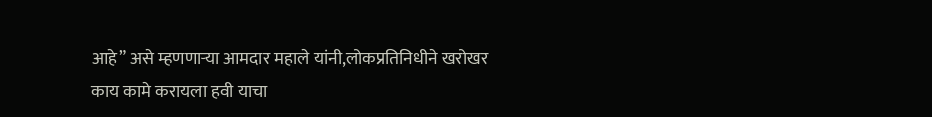आहे” असे म्हणणाऱ्या आमदार महाले यांनी,लोकप्रतिनिधीने खरोखर काय कामे करायला हवी याचा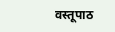वस्तूपाठ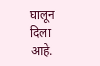घालून दिला आहे.